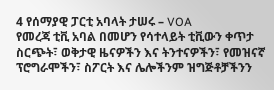4 የሰማያዊ ፓርቲ አባላት ታሠሩ – VOA
የመረጃ ቲቪ አባል በመሆን የሳተላይት ቲቪውን ቀጥታ ስርጭት፣ ወቅታዊ ዜናዎችን እና ትንተናዎችን፣ የመዝናኛ ፕሮግራሞችን፣ ስፖርት እና ሌሎችንም ዝግጅቶቻችንን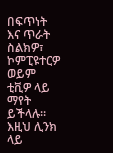በፍጥነት እና ጥራት ስልክዎ፣ ኮምፒዩተርዎ ወይም ቲቪዎ ላይ ማየት ይችላሉ። እዚህ ሊንክ ላይ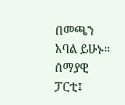በመጫን አባል ይሁኑ።
ሰማያዊ ፓርቲ፤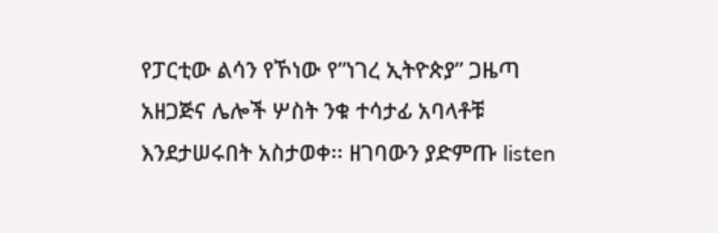የፓርቲው ልሳን የኾነው የ”ነገረ ኢትዮጵያ” ጋዜጣ አዘጋጅና ሌሎች ሦስት ንቁ ተሳታፊ አባላቶቹ እንደታሠሩበት አስታወቀ፡፡ ዘገባውን ያድምጡ listen